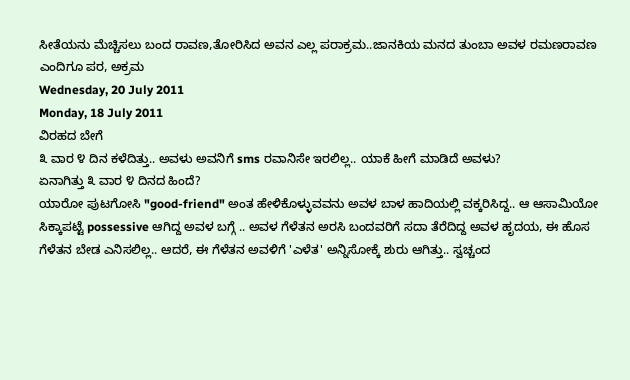ಸೀತೆಯನು ಮೆಚ್ಚಿಸಲು ಬಂದ ರಾವಣ,ತೋರಿಸಿದ ಅವನ ಎಲ್ಲ ಪರಾಕ್ರಮ..ಜಾನಕಿಯ ಮನದ ತುಂಬಾ ಅವಳ ರಮಣರಾವಣ ಎಂದಿಗೂ ಪರ, ಅಕ್ರಮ
Wednesday, 20 July 2011
Monday, 18 July 2011
ವಿರಹದ ಬೇಗೆ
೩ ವಾರ ೪ ದಿನ ಕಳೆದಿತ್ತು.. ಅವಳು ಅವನಿಗೆ sms ರವಾನಿಸೇ ಇರಲಿಲ್ಲ.. ಯಾಕೆ ಹೀಗೆ ಮಾಡಿದೆ ಅವಳು?
ಏನಾಗಿತ್ತು ೩ ವಾರ ೪ ದಿನದ ಹಿಂದೆ?
ಯಾರೋ ಪುಟಗೋಸಿ "good-friend" ಅಂತ ಹೇಳಿಕೊಳ್ಳುವವನು ಅವಳ ಬಾಳ ಹಾದಿಯಲ್ಲಿ ವಕ್ಕರಿಸಿದ್ದ.. ಆ ಆಸಾಮಿಯೋ ಸಿಕ್ಕಾಪಟ್ಟೆ possessive ಆಗಿದ್ದ ಅವಳ ಬಗ್ಗೆ .. ಅವಳ ಗೆಳೆತನ ಅರಸಿ ಬಂದವರಿಗೆ ಸದಾ ತೆರೆದಿದ್ದ ಅವಳ ಹೃದಯ, ಈ ಹೊಸ ಗೆಳೆತನ ಬೇಡ ಎನಿಸಲಿಲ್ಲ.. ಆದರೆ, ಈ ಗೆಳೆತನ ಅವಳಿಗೆ 'ಎಳೆತ' ಅನ್ನಿಸೋಕ್ಕೆ ಶುರು ಆಗಿತ್ತು.. ಸ್ವಚ್ಚಂದ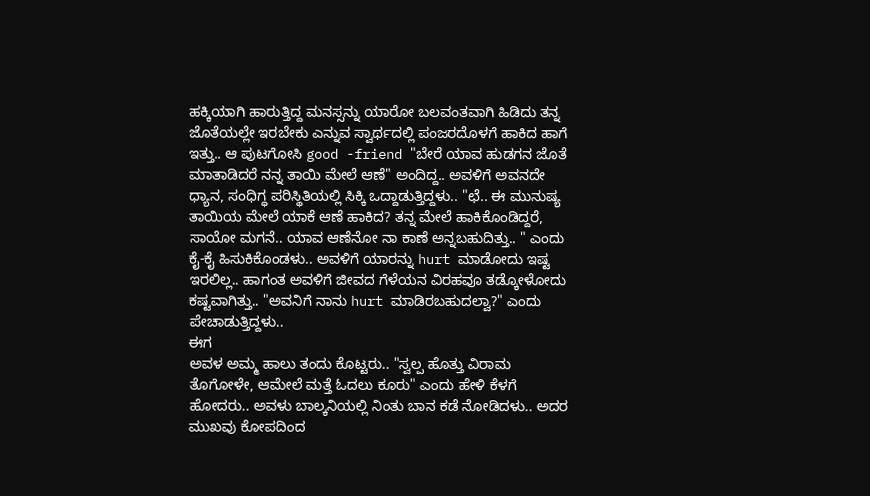ಹಕ್ಕಿಯಾಗಿ ಹಾರುತ್ತಿದ್ದ ಮನಸ್ಸನ್ನು ಯಾರೋ ಬಲವಂತವಾಗಿ ಹಿಡಿದು ತನ್ನ ಜೊತೆಯಲ್ಲೇ ಇರಬೇಕು ಎನ್ನುವ ಸ್ವಾರ್ಥದಲ್ಲಿ ಪಂಜರದೊಳಗೆ ಹಾಕಿದ ಹಾಗೆ ಇತ್ತು.. ಆ ಪುಟಗೋಸಿ good -friend "ಬೇರೆ ಯಾವ ಹುಡಗನ ಜೊತೆ ಮಾತಾಡಿದರೆ ನನ್ನ ತಾಯಿ ಮೇಲೆ ಆಣೆ" ಅಂದಿದ್ದ.. ಅವಳಿಗೆ ಅವನದೇ ಧ್ಯಾನ, ಸಂಧಿಗ್ಧ ಪರಿಸ್ಥಿತಿಯಲ್ಲಿ ಸಿಕ್ಕಿ ಒದ್ದಾಡುತ್ತಿದ್ದಳು.. "ಛೆ.. ಈ ಮುನುಷ್ಯ ತಾಯಿಯ ಮೇಲೆ ಯಾಕೆ ಆಣೆ ಹಾಕಿದ? ತನ್ನ ಮೇಲೆ ಹಾಕಿಕೊಂಡಿದ್ದರೆ, ಸಾಯೋ ಮಗನೆ.. ಯಾವ ಆಣೆನೋ ನಾ ಕಾಣೆ ಅನ್ನಬಹುದಿತ್ತು.. " ಎಂದು ಕೈ-ಕೈ ಹಿಸುಕಿಕೊಂಡಳು.. ಅವಳಿಗೆ ಯಾರನ್ನು hurt ಮಾಡೋದು ಇಷ್ಟ ಇರಲಿಲ್ಲ.. ಹಾಗಂತ ಅವಳಿಗೆ ಜೀವದ ಗೆಳೆಯನ ವಿರಹವೂ ತಡ್ಕೋಳೋದು ಕಷ್ಟವಾಗಿತ್ತು.. "ಅವನಿಗೆ ನಾನು hurt ಮಾಡಿರಬಹುದಲ್ವಾ?" ಎಂದು ಪೇಚಾಡುತ್ತಿದ್ದಳು..
ಈಗ
ಅವಳ ಅಮ್ಮ ಹಾಲು ತಂದು ಕೊಟ್ಟರು.. "ಸ್ವಲ್ಪ ಹೊತ್ತು ವಿರಾಮ ತೊಗೋಳೇ, ಆಮೇಲೆ ಮತ್ತೆ ಓದಲು ಕೂರು" ಎಂದು ಹೇಳಿ ಕೆಳಗೆ ಹೋದರು.. ಅವಳು ಬಾಲ್ಕನಿಯಲ್ಲಿ ನಿಂತು ಬಾನ ಕಡೆ ನೋಡಿದಳು.. ಅದರ ಮುಖವು ಕೋಪದಿಂದ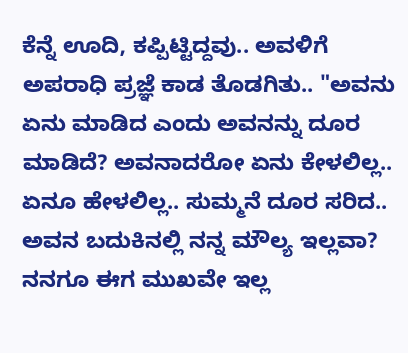ಕೆನ್ನೆ ಊದಿ, ಕಪ್ಪಿಟ್ಟಿದ್ದವು.. ಅವಳಿಗೆ ಅಪರಾಧಿ ಪ್ರಜ್ಞೆ ಕಾಡ ತೊಡಗಿತು.. "ಅವನು ಏನು ಮಾಡಿದ ಎಂದು ಅವನನ್ನು ದೂರ ಮಾಡಿದೆ? ಅವನಾದರೋ ಏನು ಕೇಳಲಿಲ್ಲ.. ಏನೂ ಹೇಳಲಿಲ್ಲ.. ಸುಮ್ಮನೆ ದೂರ ಸರಿದ.. ಅವನ ಬದುಕಿನಲ್ಲಿ ನನ್ನ ಮೌಲ್ಯ ಇಲ್ಲವಾ? ನನಗೂ ಈಗ ಮುಖವೇ ಇಲ್ಲ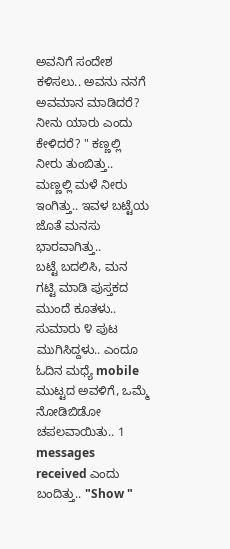ಅವನಿಗೆ ಸಂದೇಶ ಕಳಿಸಲು.. ಅವನು ನನಗೆ ಅವಮಾನ ಮಾಡಿದರೆ? ನೀನು ಯಾರು ಎಂದು ಕೇಳಿದರೆ? " ಕಣ್ಣಲ್ಲಿ ನೀರು ತುಂಬಿತ್ತು.. ಮಣ್ಣಲ್ಲಿ ಮಳೆ ನೀರು ಇಂಗಿತ್ತು.. ಇವಳ ಬಟ್ಟೆಯ ಜೊತೆ ಮನಸು ಭಾರವಾಗಿತ್ತು..
ಬಟ್ಟೆ ಬದಲಿಸಿ, ಮನ ಗಟ್ಟಿ ಮಾಡಿ ಪುಸ್ತಕದ ಮುಂದೆ ಕೂತಳು.. ಸುಮಾರು ೪ ಪುಟ ಮುಗಿಸಿದ್ದಳು.. ಎಂದೂ ಓದಿನ ಮಧ್ಯೆ mobile ಮುಟ್ಟದ ಅವಳಿಗೆ, ಒಮ್ಮೆ ನೋಡಿಬಿಡೋ ಚಪಲವಾಯಿತು.. 1 messages received ಎಂದು ಬಂದಿತ್ತು.. "Show "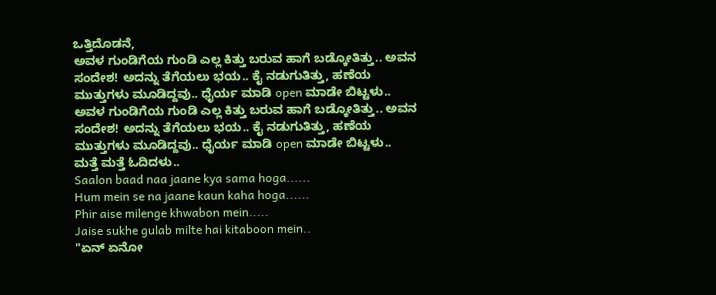ಒತ್ತಿದೊಡನೆ,
ಅವಳ ಗುಂಡಿಗೆಯ ಗುಂಡಿ ಎಲ್ಲ ಕಿತ್ತು ಬರುವ ಹಾಗೆ ಬಡ್ಕೋತಿತ್ತು.. ಅವನ ಸಂದೇಶ! ಅದನ್ನು ತೆಗೆಯಲು ಭಯ.. ಕೈ ನಡುಗುತಿತ್ತು, ಹಣೆಯ ಮುತ್ತುಗಳು ಮೂಡಿದ್ದವು.. ಧೈರ್ಯ ಮಾಡಿ open ಮಾಡೇ ಬಿಟ್ಟಳು..
ಅವಳ ಗುಂಡಿಗೆಯ ಗುಂಡಿ ಎಲ್ಲ ಕಿತ್ತು ಬರುವ ಹಾಗೆ ಬಡ್ಕೋತಿತ್ತು.. ಅವನ ಸಂದೇಶ! ಅದನ್ನು ತೆಗೆಯಲು ಭಯ.. ಕೈ ನಡುಗುತಿತ್ತು, ಹಣೆಯ ಮುತ್ತುಗಳು ಮೂಡಿದ್ದವು.. ಧೈರ್ಯ ಮಾಡಿ open ಮಾಡೇ ಬಿಟ್ಟಳು..
ಮತ್ತೆ ಮತ್ತೆ ಓದಿದಳು..
Saalon baad naa jaane kya sama hoga......
Hum mein se na jaane kaun kaha hoga......
Phir aise milenge khwabon mein.....
Jaise sukhe gulab milte hai kitaboon mein..
"ಏನ್ ಏನೋ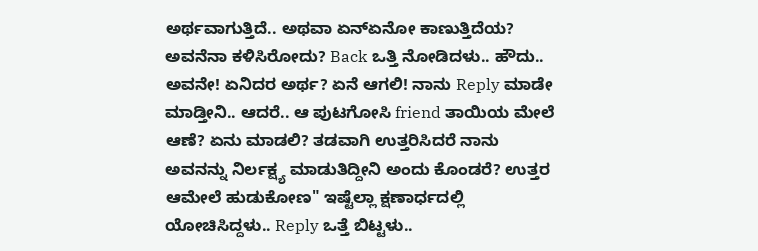ಅರ್ಥವಾಗುತ್ತಿದೆ.. ಅಥವಾ ಏನ್ಏನೋ ಕಾಣುತ್ತಿದೆಯ? ಅವನೆನಾ ಕಳಿಸಿರೋದು? Back ಒತ್ತಿ ನೋಡಿದಳು.. ಹೌದು.. ಅವನೇ! ಏನಿದರ ಅರ್ಥ? ಏನೆ ಆಗಲಿ! ನಾನು Reply ಮಾಡೇ ಮಾಡ್ತೀನಿ.. ಆದರೆ.. ಆ ಪುಟಗೋಸಿ friend ತಾಯಿಯ ಮೇಲೆ ಆಣೆ? ಏನು ಮಾಡಲಿ? ತಡವಾಗಿ ಉತ್ತರಿಸಿದರೆ ನಾನು ಅವನನ್ನು ನಿರ್ಲಕ್ಷ್ಯ ಮಾಡುತಿದ್ದೀನಿ ಅಂದು ಕೊಂಡರೆ? ಉತ್ತರ ಆಮೇಲೆ ಹುಡುಕೋಣ" ಇಷ್ಟೆಲ್ಲಾ ಕ್ಷಣಾರ್ಧದಲ್ಲಿ ಯೋಚಿಸಿದ್ದಳು.. Reply ಒತ್ತೆ ಬಿಟ್ಟಳು..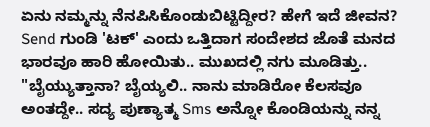ಏನು ನಮ್ಮನ್ನು ನೆನಪಿಸಿಕೊಂಡುಬಿಟ್ಟಿದ್ದೀರ? ಹೇಗೆ ಇದೆ ಜೀವನ?
Send ಗುಂಡಿ 'ಟಕ್' ಎಂದು ಒತ್ತಿದಾಗ ಸಂದೇಶದ ಜೊತೆ ಮನದ ಭಾರವೂ ಹಾರಿ ಹೋಯಿತು.. ಮುಖದಲ್ಲಿ ನಗು ಮೂಡಿತ್ತು.. "ಬೈಯ್ಯುತ್ತಾನಾ? ಬೈಯ್ಯಲಿ.. ನಾನು ಮಾಡಿರೋ ಕೆಲಸವೂ ಅಂತದ್ದೇ.. ಸದ್ಯ ಪುಣ್ಯಾತ್ಮ Sms ಅನ್ನೋ ಕೊಂಡಿಯನ್ನು ನನ್ನ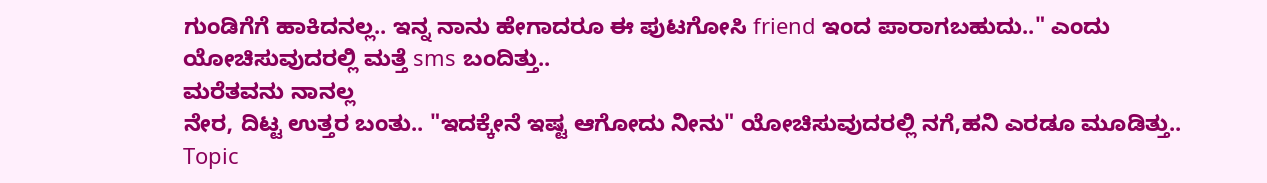ಗುಂಡಿಗೆಗೆ ಹಾಕಿದನಲ್ಲ.. ಇನ್ನ ನಾನು ಹೇಗಾದರೂ ಈ ಪುಟಗೋಸಿ friend ಇಂದ ಪಾರಾಗಬಹುದು.." ಎಂದು ಯೋಚಿಸುವುದರಲ್ಲಿ ಮತ್ತೆ sms ಬಂದಿತ್ತು..
ಮರೆತವನು ನಾನಲ್ಲ
ನೇರ, ದಿಟ್ಟ ಉತ್ತರ ಬಂತು.. "ಇದಕ್ಕೇನೆ ಇಷ್ಟ ಆಗೋದು ನೀನು" ಯೋಚಿಸುವುದರಲ್ಲಿ ನಗೆ,ಹನಿ ಎರಡೂ ಮೂಡಿತ್ತು.. Topic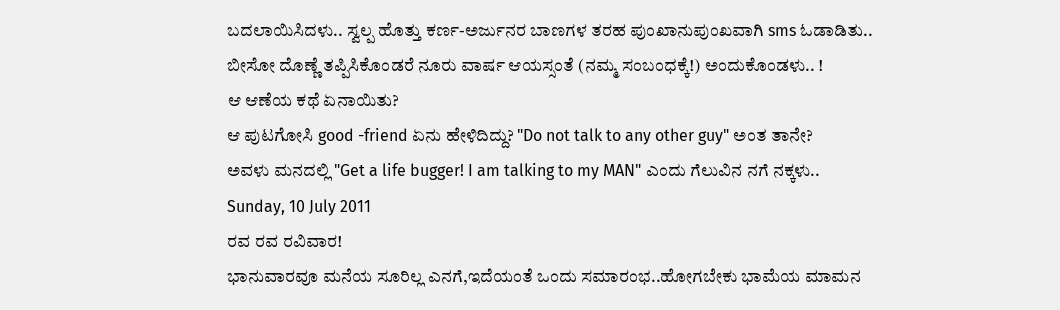ಬದಲಾಯಿಸಿದಳು.. ಸ್ವಲ್ಪ ಹೊತ್ತು ಕರ್ಣ-ಅರ್ಜುನರ ಬಾಣಗಳ ತರಹ ಪುಂಖಾನುಪುಂಖವಾಗಿ sms ಓಡಾಡಿತು..
ಬೀಸೋ ದೊಣ್ಣೆ ತಪ್ಪಿಸಿಕೊಂಡರೆ ನೂರು ವಾರ್ಷ ಆಯಸ್ಸಂತೆ (ನಮ್ಮ ಸಂಬಂಧಕ್ಕೆ!) ಅಂದುಕೊಂಡಳು.. !
ಆ ಆಣೆಯ ಕಥೆ ಏನಾಯಿತು?
ಆ ಪುಟಗೋಸಿ good -friend ಏನು ಹೇಳಿದಿದ್ದು? "Do not talk to any other guy" ಅಂತ ತಾನೇ?
ಅವಳು ಮನದಲ್ಲಿ "Get a life bugger! I am talking to my MAN" ಎಂದು ಗೆಲುವಿನ ನಗೆ ನಕ್ಕಳು..
Sunday, 10 July 2011
ರವ ರವ ರವಿವಾರ!
ಭಾನುವಾರವೂ ಮನೆಯ ಸೂರಿಲ್ಲ ಎನಗೆ,ಇದೆಯಂತೆ ಒಂದು ಸಮಾರಂಭ..ಹೋಗಬೇಕು ಭಾಮೆಯ ಮಾಮನ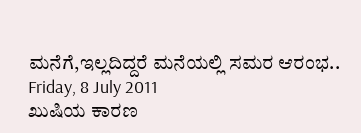ಮನೆಗೆ,ಇಲ್ಲದಿದ್ದರೆ ಮನೆಯಲ್ಲಿ ಸಮರ ಆರಂಭ..
Friday, 8 July 2011
ಖುಷಿಯ ಕಾರಣ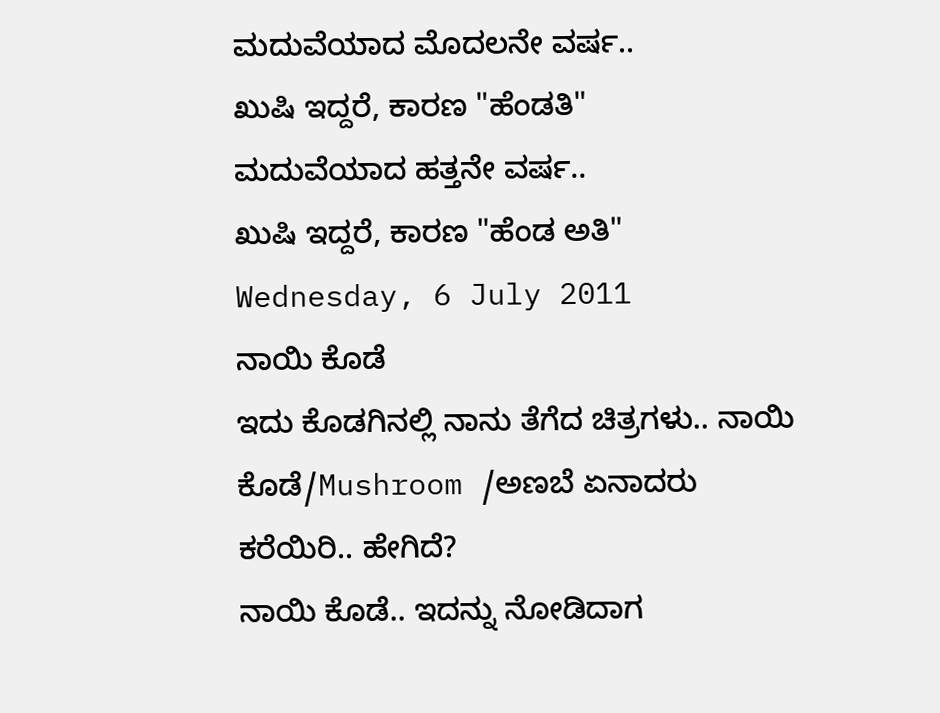ಮದುವೆಯಾದ ಮೊದಲನೇ ವರ್ಷ..
ಖುಷಿ ಇದ್ದರೆ, ಕಾರಣ "ಹೆಂಡತಿ"
ಮದುವೆಯಾದ ಹತ್ತನೇ ವರ್ಷ..
ಖುಷಿ ಇದ್ದರೆ, ಕಾರಣ "ಹೆಂಡ ಅತಿ"
Wednesday, 6 July 2011
ನಾಯಿ ಕೊಡೆ
ಇದು ಕೊಡಗಿನಲ್ಲಿ ನಾನು ತೆಗೆದ ಚಿತ್ರಗಳು.. ನಾಯಿ ಕೊಡೆ/Mushroom /ಅಣಬೆ ಏನಾದರು ಕರೆಯಿರಿ.. ಹೇಗಿದೆ?
ನಾಯಿ ಕೊಡೆ.. ಇದನ್ನು ನೋಡಿದಾಗ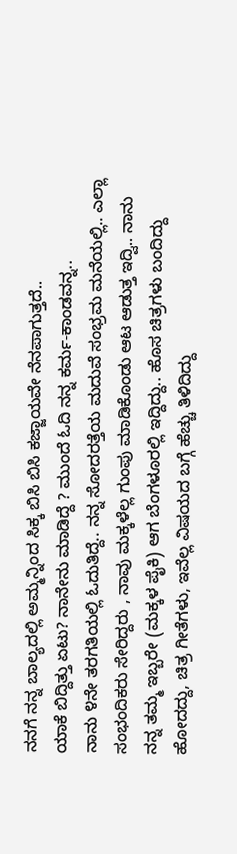ನನಗೆ ನನ್ನ ಬಾಲ್ಯದಲ್ಲಿ ಅಮ್ಮನ್ನಿಂದ ಸಿಕ್ಕ ಬಿಸಿ ಬಿಸಿ ಕಜ್ಜಾಯವೇ ನೆನಪಾಗುತ್ತದೆ..
ಯಾಕೆ ಬಿದ್ದಿತ್ತು ಏಟು? ನಾನೇನು ಮಾಡಿದ್ದೆ ? ಮುಂದೆ ಓದಿ ನನ್ನ ಕರ್ಮ-ಕಾಂಡವನ್ನ..
ನಾನು ೪ನೇ ತರಗತಿಯಲ್ಲಿ ಓದುತಿದ್ದೆ.. ನನ್ನ ಸೋದರತ್ತೆಯ ಮದುವೆ ಸಂಭ್ರಮ ಮನೆಯಲ್ಲಿ.. ಎಲ್ಲಾ ಸಂಭಂದಿಕರು ಸೇರಿದ್ದರು , ನಾವು ಮಕ್ಕಳೆಲ್ಲ ಗುಂಪು ಮಾಡಿಕೊಂಡು ಆಟ ಆಡುತ್ತ ಇದ್ವಿ.. ನಾನು ನನ್ನ ತಮ್ಮ ಇಬ್ಬರೇ (ಮಕ್ಕಳ ಪೈಕಿ) ಆಗ ಬೆಂಗಳೂರಲ್ಲಿ ಇದ್ದಿದ್ದು.. ಹೊಸ ಚಿತ್ರಗಳು ಬಂದಿದ್ದು ಹೋದದ್ದು, ಚಿತ್ರ ಗೀತೆಗಳು, ಇವೆಲ್ಲ ವಿಷಯದ ಬಗ್ಗೆ ಹೆಚ್ಚು ತಿಳಿದಿದ್ದು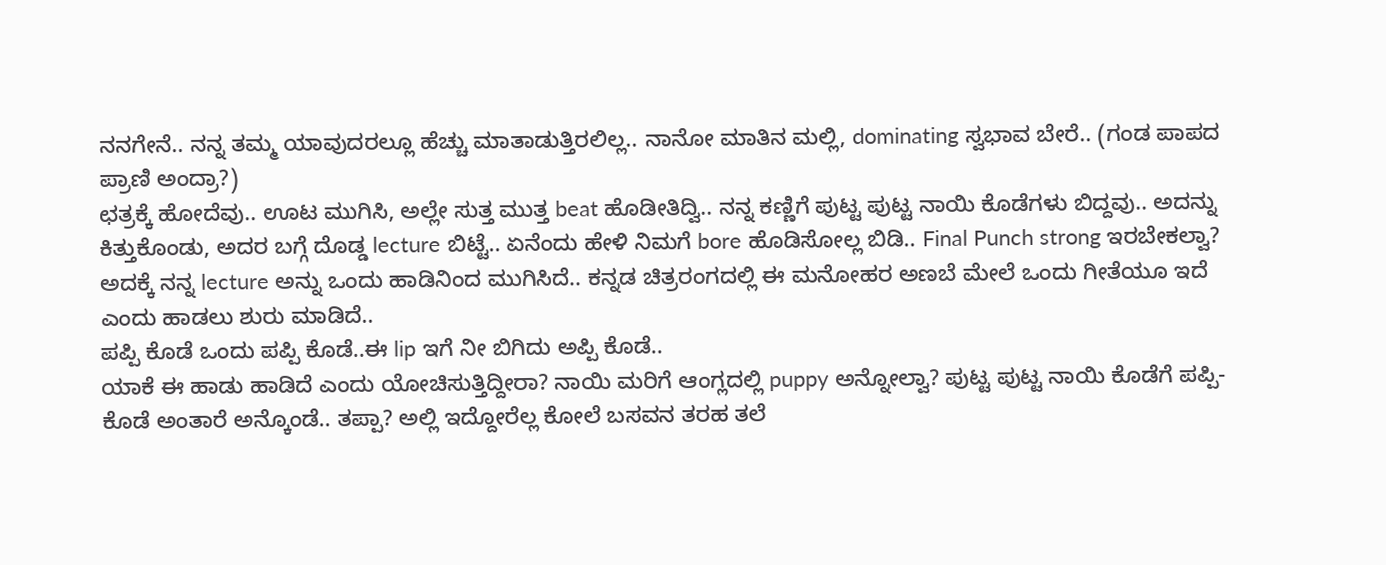ನನಗೇನೆ.. ನನ್ನ ತಮ್ಮ ಯಾವುದರಲ್ಲೂ ಹೆಚ್ಚು ಮಾತಾಡುತ್ತಿರಲಿಲ್ಲ.. ನಾನೋ ಮಾತಿನ ಮಲ್ಲಿ, dominating ಸ್ವಭಾವ ಬೇರೆ.. (ಗಂಡ ಪಾಪದ ಪ್ರಾಣಿ ಅಂದ್ರಾ?)
ಛತ್ರಕ್ಕೆ ಹೋದೆವು.. ಊಟ ಮುಗಿಸಿ, ಅಲ್ಲೇ ಸುತ್ತ ಮುತ್ತ beat ಹೊಡೀತಿದ್ವಿ.. ನನ್ನ ಕಣ್ಣಿಗೆ ಪುಟ್ಟ ಪುಟ್ಟ ನಾಯಿ ಕೊಡೆಗಳು ಬಿದ್ದವು.. ಅದನ್ನು ಕಿತ್ತುಕೊಂಡು, ಅದರ ಬಗ್ಗೆ ದೊಡ್ಡ lecture ಬಿಟ್ಟೆ.. ಏನೆಂದು ಹೇಳಿ ನಿಮಗೆ bore ಹೊಡಿಸೋಲ್ಲ ಬಿಡಿ.. Final Punch strong ಇರಬೇಕಲ್ವಾ? ಅದಕ್ಕೆ ನನ್ನ lecture ಅನ್ನು ಒಂದು ಹಾಡಿನಿಂದ ಮುಗಿಸಿದೆ.. ಕನ್ನಡ ಚಿತ್ರರಂಗದಲ್ಲಿ ಈ ಮನೋಹರ ಅಣಬೆ ಮೇಲೆ ಒಂದು ಗೀತೆಯೂ ಇದೆ ಎಂದು ಹಾಡಲು ಶುರು ಮಾಡಿದೆ..
ಪಪ್ಪಿ ಕೊಡೆ ಒಂದು ಪಪ್ಪಿ ಕೊಡೆ..ಈ lip ಇಗೆ ನೀ ಬಿಗಿದು ಅಪ್ಪಿ ಕೊಡೆ..
ಯಾಕೆ ಈ ಹಾಡು ಹಾಡಿದೆ ಎಂದು ಯೋಚಿಸುತ್ತಿದ್ದೀರಾ? ನಾಯಿ ಮರಿಗೆ ಆಂಗ್ಲದಲ್ಲಿ puppy ಅನ್ನೋಲ್ವಾ? ಪುಟ್ಟ ಪುಟ್ಟ ನಾಯಿ ಕೊಡೆಗೆ ಪಪ್ಪಿ-ಕೊಡೆ ಅಂತಾರೆ ಅನ್ಕೊಂಡೆ.. ತಪ್ಪಾ? ಅಲ್ಲಿ ಇದ್ದೋರೆಲ್ಲ ಕೋಲೆ ಬಸವನ ತರಹ ತಲೆ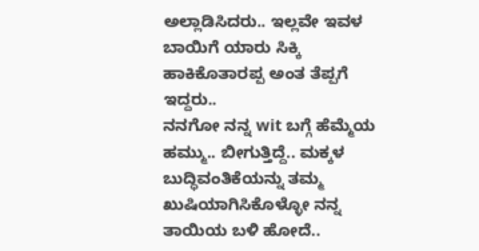ಅಲ್ಲಾಡಿಸಿದರು.. ಇಲ್ಲವೇ ಇವಳ ಬಾಯಿಗೆ ಯಾರು ಸಿಕ್ಕಿ ಹಾಕಿಕೊತಾರಪ್ಪ ಅಂತ ತೆಪ್ಪಗೆ ಇದ್ದರು..
ನನಗೋ ನನ್ನ wit ಬಗ್ಗೆ ಹೆಮ್ಮೆಯ ಹಮ್ಮು.. ಬೀಗುತ್ತಿದ್ದೆ.. ಮಕ್ಕಳ ಬುದ್ಧಿವಂತಿಕೆಯನ್ನು ತಮ್ಮ ಖುಷಿಯಾಗಿಸಿಕೊಳ್ಳೋ ನನ್ನ ತಾಯಿಯ ಬಳಿ ಹೋದೆ..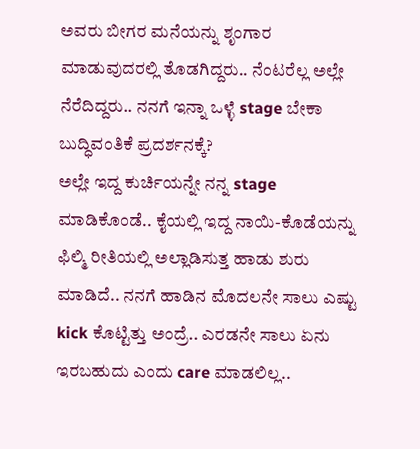ಅವರು ಬೀಗರ ಮನೆಯನ್ನು ಶೃಂಗಾರ ಮಾಡುವುದರಲ್ಲಿ ತೊಡಗಿದ್ದರು.. ನೆಂಟರೆಲ್ಲ ಅಲ್ಲೇ ನೆರೆದಿದ್ದರು.. ನನಗೆ ಇನ್ನಾ ಒಳ್ಳೆ stage ಬೇಕಾ ಬುದ್ಧಿವಂತಿಕೆ ಪ್ರದರ್ಶನಕ್ಕೆ?
ಅಲ್ಲೇ ಇದ್ದ ಕುರ್ಚಿಯನ್ನೇ ನನ್ನ stage ಮಾಡಿಕೊಂಡೆ.. ಕೈಯಲ್ಲಿ ಇದ್ದ ನಾಯಿ-ಕೊಡೆಯನ್ನು ಫಿಲ್ಮಿ ರೀತಿಯಲ್ಲಿ ಅಲ್ಲಾಡಿಸುತ್ತ ಹಾಡು ಶುರು ಮಾಡಿದೆ.. ನನಗೆ ಹಾಡಿನ ಮೊದಲನೇ ಸಾಲು ಎಷ್ಟು kick ಕೊಟ್ಟಿತ್ತು ಅಂದ್ರೆ.. ಎರಡನೇ ಸಾಲು ಏನು ಇರಬಹುದು ಎಂದು care ಮಾಡಲಿಲ್ಲ..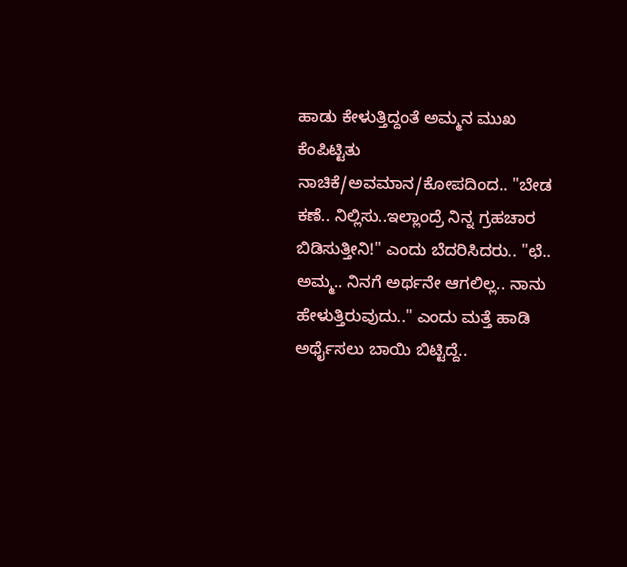ಹಾಡು ಕೇಳುತ್ತಿದ್ದಂತೆ ಅಮ್ಮನ ಮುಖ ಕೆಂಪಿಟ್ಟಿತು ನಾಚಿಕೆ/ಅವಮಾನ/ಕೋಪದಿಂದ.. "ಬೇಡ ಕಣೆ.. ನಿಲ್ಲಿಸು..ಇಲ್ಲಾಂದ್ರೆ ನಿನ್ನ ಗ್ರಹಚಾರ ಬಿಡಿಸುತ್ತೀನಿ!" ಎಂದು ಬೆದರಿಸಿದರು.. "ಛೆ.. ಅಮ್ಮ.. ನಿನಗೆ ಅರ್ಥನೇ ಆಗಲಿಲ್ಲ.. ನಾನು ಹೇಳುತ್ತಿರುವುದು.." ಎಂದು ಮತ್ತೆ ಹಾಡಿ ಅರ್ಥೈಸಲು ಬಾಯಿ ಬಿಟ್ಟಿದ್ದೆ..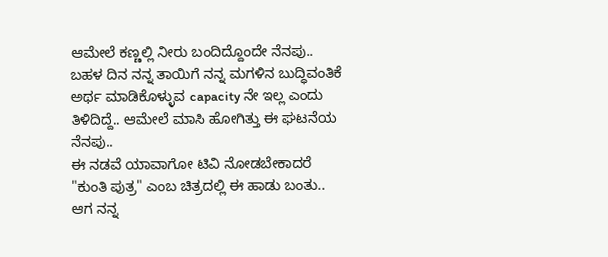ಆಮೇಲೆ ಕಣ್ಣಲ್ಲಿ ನೀರು ಬಂದಿದ್ದೊಂದೇ ನೆನಪು..
ಬಹಳ ದಿನ ನನ್ನ ತಾಯಿಗೆ ನನ್ನ ಮಗಳಿನ ಬುದ್ಧಿವಂತಿಕೆ ಅರ್ಥ ಮಾಡಿಕೊಳ್ಳುವ capacity ನೇ ಇಲ್ಲ ಎಂದು ತಿಳಿದಿದ್ದೆ.. ಆಮೇಲೆ ಮಾಸಿ ಹೋಗಿತ್ತು ಈ ಘಟನೆಯ ನೆನಪು..
ಈ ನಡವೆ ಯಾವಾಗೋ ಟಿವಿ ನೋಡಬೇಕಾದರೆ "ಕುಂತಿ ಪುತ್ರ" ಎಂಬ ಚಿತ್ರದಲ್ಲಿ ಈ ಹಾಡು ಬಂತು.. ಆಗ ನನ್ನ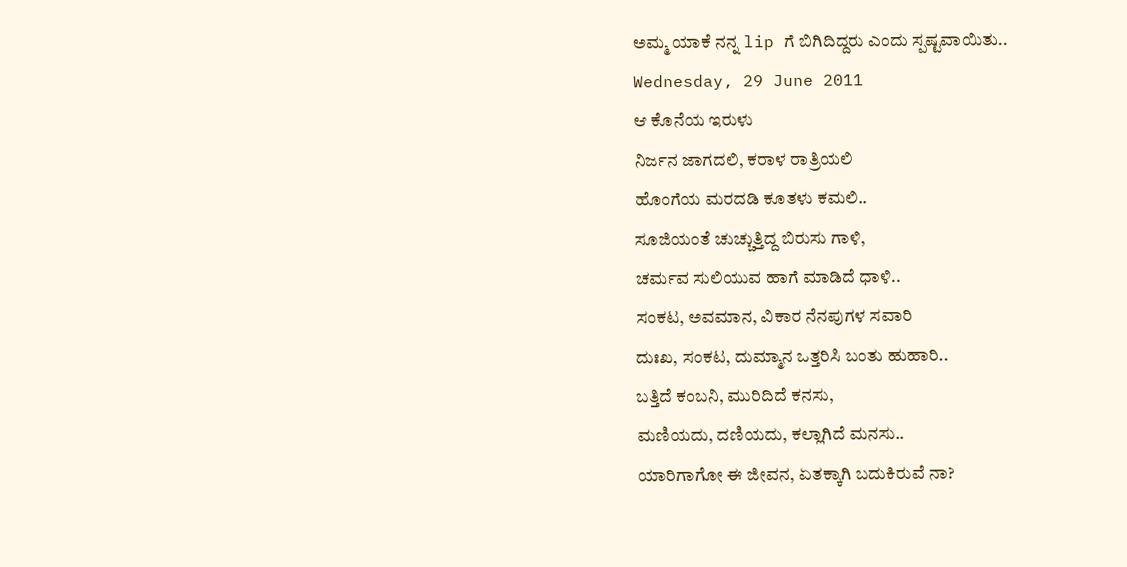ಅಮ್ಮ ಯಾಕೆ ನನ್ನ lip ಗೆ ಬಿಗಿದಿದ್ದರು ಎಂದು ಸ್ಪಷ್ಟವಾಯಿತು..
Wednesday, 29 June 2011
ಆ ಕೊನೆಯ ಇರುಳು
ನಿರ್ಜನ ಜಾಗದಲಿ, ಕರಾಳ ರಾತ್ರಿಯಲಿ
ಹೊಂಗೆಯ ಮರದಡಿ ಕೂತಳು ಕಮಲಿ..
ಸೂಜಿಯಂತೆ ಚುಚ್ಚುತ್ತಿದ್ದ ಬಿರುಸು ಗಾಳಿ,
ಚರ್ಮವ ಸುಲಿಯುವ ಹಾಗೆ ಮಾಡಿದೆ ಧಾಳಿ..
ಸಂಕಟ, ಅವಮಾನ, ವಿಕಾರ ನೆನಪುಗಳ ಸವಾರಿ
ದುಃಖ, ಸಂಕಟ, ದುಮ್ಮಾನ ಒತ್ತರಿಸಿ ಬಂತು ಹುಹಾರಿ..
ಬತ್ತಿದೆ ಕಂಬನಿ, ಮುರಿದಿದೆ ಕನಸು,
ಮಣಿಯದು, ದಣಿಯದು, ಕಲ್ಲಾಗಿದೆ ಮನಸು..
ಯಾರಿಗಾಗೋ ಈ ಜೀವನ, ಏತಕ್ಕಾಗಿ ಬದುಕಿರುವೆ ನಾ?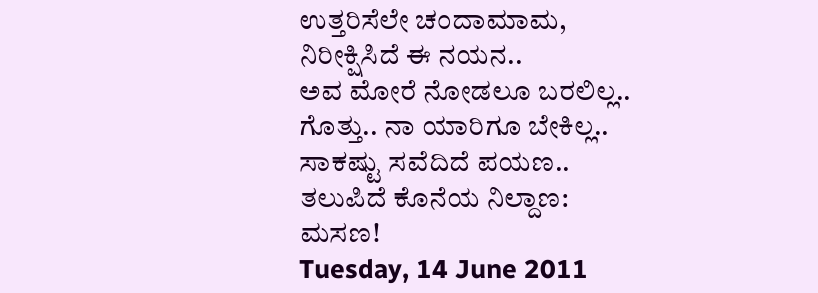ಉತ್ತರಿಸೆಲೇ ಚಂದಾಮಾಮ, ನಿರೀಕ್ಷಿಸಿದೆ ಈ ನಯನ..
ಅವ ಮೋರೆ ನೋಡಲೂ ಬರಲಿಲ್ಲ..
ಗೊತ್ತು.. ನಾ ಯಾರಿಗೂ ಬೇಕಿಲ್ಲ..
ಸಾಕಷ್ಟು ಸವೆದಿದೆ ಪಯಣ..
ತಲುಪಿದೆ ಕೊನೆಯ ನಿಲ್ದಾಣ: ಮಸಣ!
Tuesday, 14 June 2011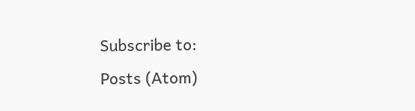Subscribe to:
Posts (Atom)